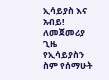ኢሳይያስ እና አብይ!
ለመጀመሪያ ጊዜ የኢሳይያስን ስም የሰማሁት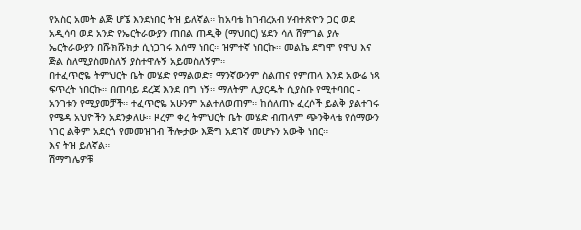የአስር አመት ልጅ ሆኜ እንደነበር ትዝ ይለኛል። ከአባቴ ከገብረአብ ሃብተጽዮን ጋር ወደ አዲሳባ ወደ አንድ የኤርትራውያን ጠበል ጠዲቅ (ማህበር) ሄደን ሳለ ሸምገል ያሉ ኤርትራውያን በሹክሹክታ ሲነጋገሩ እሰማ ነበር። ዝምተኛ ነበርኩ። መልኬ ደግሞ የዋህ እና ጅል ስለሚያስመስለኝ ያስተዋሉኝ አይመስለኝም።
በተፈጥሮዬ ትምህርት ቤት መሄድ የማልወድ፣ ማንኛውንም ስልጠና የምጠላ እንደ አውሬ ነጻ ፍጥረት ነበርኩ። በጠባይ ደረጃ እንደ በግ ነኝ። ማለትም ሊያርዱት ሲያስቡ የሚተባበር - አንገቱን የሚያመቻች። ተፈጥሮዬ አሁንም አልተለወጠም። ከሰለጠኑ ፈረሶች ይልቅ ያልተገሩ የሜዳ አህዮችን አደንቃለሁ። ዞረም ቀረ ትምህርት ቤት መሄድ ብጠላም ጭንቅላቴ የሰማውን ነገር ልቅም አደርጎ የመመዝገብ ችሎታው እጅግ አደገኛ መሆኑን አውቅ ነበር።
እና ትዝ ይለኛል።
ሽማግሌዎቹ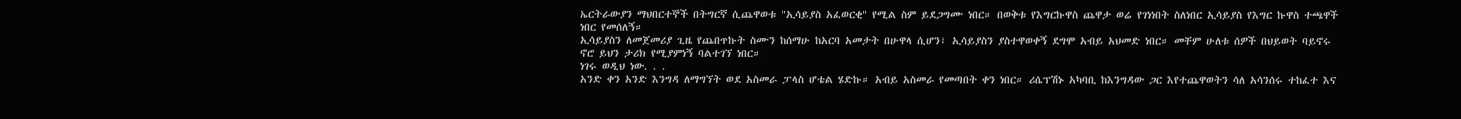ኤርትራውያን ማህበርተኞች በትግርኛ ሲጨዋወቱ "ኢሳይያስ አፈወርቂ" የሚል ስም ይደጋግሙ ነበር። በወቅቱ የእግርኩዋስ ጨዋታ ወሬ የገነነበት ስለነበር ኢሳይያስ የእግር ኩዋስ ተጫዋች ነበር የመሰለኝ።
ኢሳይያስን ለመጀመሪያ ጊዜ የጨበጥኩት ስሙን ከሰማሁ ከአርባ አመታት በሁዋላ ሲሆን፣ ኢሳይያስን ያስተዋወቀኝ ደግሞ አብይ አህመድ ነበር። መቸም ሁለቱ ሰዎች በህይወት ባይኖሩ ኖሮ ይህን ታሪክ የሚያምነኝ ባልተገኘ ነበር።
ነገሩ ወዲህ ነው. . .
አንድ ቀን አንድ እንግዳ ለማግኘት ወደ አስመራ ፓላስ ሆቴል ሄድኩ። አብይ አስመራ የመጣበት ቀን ነበር። ሪሴፕሽኑ አካባቢ ከእንግዳው ጋር እየተጨዋወትን ሳለ አሳንሰሩ ተከፈተ እና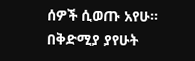ሰዎች ሲወጡ አየሁ። በቅድሚያ ያየሁት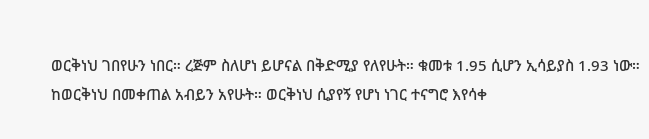ወርቅነህ ገበየሁን ነበር። ረጅም ስለሆነ ይሆናል በቅድሚያ የለየሁት። ቁመቱ 1.95 ሲሆን ኢሳይያስ 1.93 ነው። ከወርቅነህ በመቀጠል አብይን አየሁት። ወርቅነህ ሲያየኝ የሆነ ነገር ተናግሮ እየሳቀ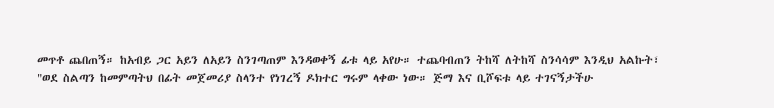መጥቶ ጨበጠኝ። ከአብይ ጋር አይን ለአይን ስንገጣጠም እንዳወቀኝ ፊቱ ላይ አየሁ። ተጨባብጠን ትከሻ ለትከሻ ስንሳሳም እንዲህ አልኩት፣
"ወደ ስልጣን ከመምጣትህ በፊት መጀመሪያ ስላንተ የነገረኝ ዶክተር ግሩም ላቀው ነው። ጅማ እና ቢሾፍቱ ላይ ተገናኝታችሁ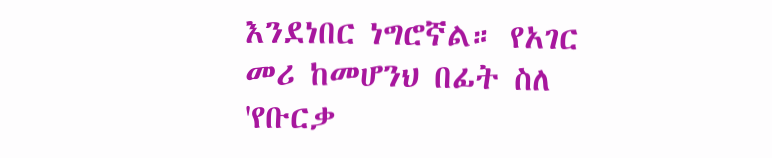እንደነበር ነግሮኛል። የአገር መሪ ከመሆንህ በፊት ስለ 'የቡርቃ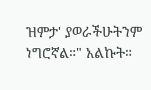ዝምታ' ያወራችሁትንም ነግሮኛል።" አልኩት።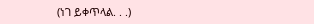(ነገ ይቀጥላል. . .)